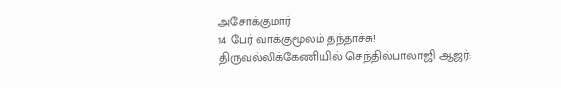அசோக்குமார்
14 பேர் வாக்குமூலம் தந்தாச்சு! திருவல்லிக்கேணியில் செந்தில்பாலாஜி ஆஜர்: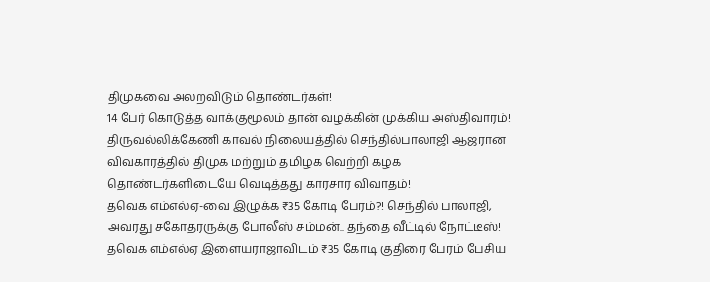திமுகவை அலறவிடும் தொண்டர்கள்!
14 பேர் கொடுத்த வாக்குமூலம் தான் வழக்கின் முக்கிய அஸ்திவாரம்! திருவல்லிக்கேணி காவல் நிலையத்தில் செந்தில்பாலாஜி ஆஜரான விவகாரத்தில் திமுக மற்றும் தமிழக வெற்றி கழக தொண்டர்களிடையே வெடித்தது காரசார விவாதம்!
தவெக எம்எல்ஏ-வை இழுக்க ₹35 கோடி பேரம்?! செந்தில் பாலாஜி, அவரது சகோதரருக்கு போலீஸ் சம்மன்.. தந்தை வீட்டில் நோட்டீஸ்!
தவெக எம்எல்ஏ இளையராஜாவிடம் ₹35 கோடி குதிரை பேரம் பேசிய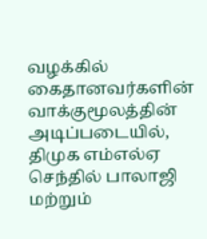வழக்கில் கைதானவர்களின் வாக்குமூலத்தின் அடிப்படையில், திமுக எம்எல்ஏ செந்தில் பாலாஜி மற்றும்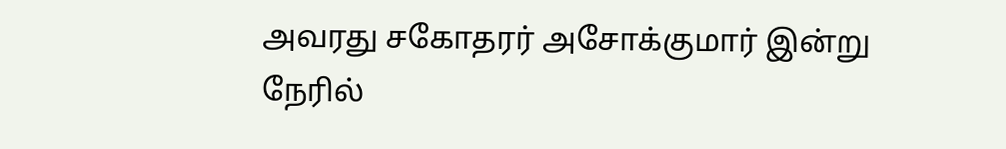அவரது சகோதரர் அசோக்குமார் இன்று நேரில்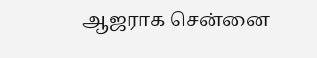ஆஜராக சென்னை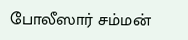போலீஸார் சம்மன்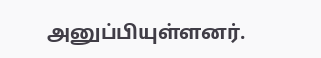அனுப்பியுள்ளனர்.